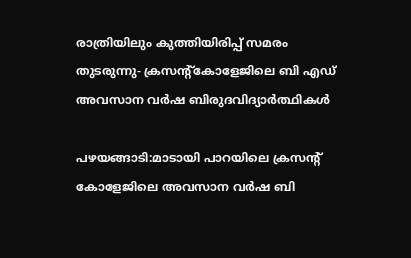രാത്രിയിലും കുത്തിയിരിപ്പ് സമരം തുടരുന്നു- ക്രസന്റ്‌കോളേജിലെ ബി എഡ് അവസാന വര്‍ഷ ബിരുദവിദ്യാര്‍ത്ഥികള്‍

പഴയങ്ങാടി:മാടായി പാറയിലെ ക്രസന്റ് കോളേജിലെ അവസാന വര്‍ഷ ബി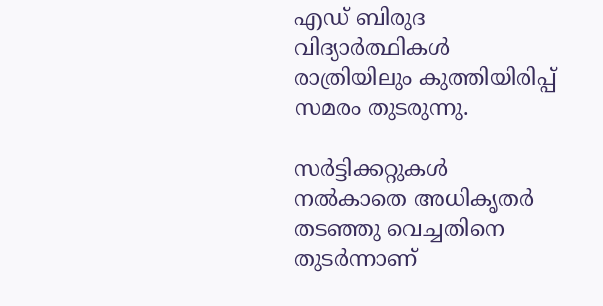എഡ് ബിരുദ വിദ്യാര്‍ത്ഥികള്‍ രാത്രിയിലും കുത്തിയിരിപ്പ് സമരം തുടരുന്നു.

സര്‍ട്ടിക്കറ്റുകള്‍ നല്‍കാതെ അധികൃതര്‍ തടഞ്ഞു വെച്ചതിനെ തുടര്‍ന്നാണ്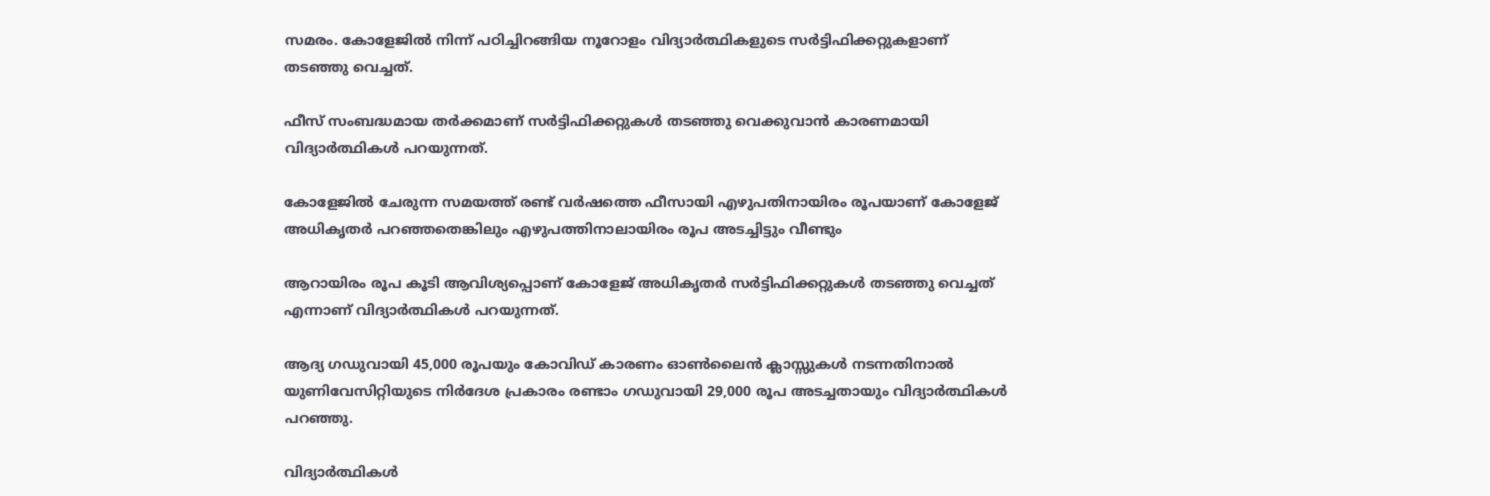സമരം. കോളേജില്‍ നിന്ന് പഠിച്ചിറങ്ങിയ നൂറോളം വിദ്യാര്‍ത്ഥികളുടെ സര്‍ട്ടിഫിക്കറ്റുകളാണ് തടഞ്ഞു വെച്ചത്.

ഫീസ് സംബദ്ധമായ തര്‍ക്കമാണ് സര്‍ട്ടിഫിക്കറ്റുകള്‍ തടഞ്ഞു വെക്കുവാന്‍ കാരണമായി വിദ്യാര്‍ത്ഥികള്‍ പറയുന്നത്.

കോളേജില്‍ ചേരുന്ന സമയത്ത് രണ്ട് വര്‍ഷത്തെ ഫീസായി എഴുപതിനായിരം രൂപയാണ് കോളേജ് അധികൃതര്‍ പറഞ്ഞതെങ്കിലും എഴുപത്തിനാലായിരം രൂപ അടച്ചിട്ടും വീണ്ടും

ആറായിരം രൂപ കൂടി ആവിശ്യപ്പൊണ് കോളേജ് അധികൃതര്‍ സര്‍ട്ടിഫിക്കറ്റുകള്‍ തടഞ്ഞു വെച്ചത് എന്നാണ് വിദ്യാര്‍ത്ഥികള്‍ പറയുന്നത്.

ആദ്യ ഗഡുവായി 45,000 രൂപയും കോവിഡ് കാരണം ഓണ്‍ലൈന്‍ ക്ലാസ്സുകള്‍ നടന്നതിനാല്‍ യുണിവേസിറ്റിയുടെ നിര്‍ദേശ പ്രകാരം രണ്ടാം ഗഡുവായി 29,000 രൂപ അടച്ചതായും വിദ്യാര്‍ത്ഥികള്‍ പറഞ്ഞു.

വിദ്യാര്‍ത്ഥികള്‍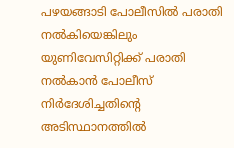പഴയങ്ങാടി പോലീസില്‍ പരാതി നല്‍കിയെങ്കിലും യുണിവേസിറ്റിക്ക് പരാതി നല്‍കാന്‍ പോലീസ് നിര്‍ദേശിച്ചതിന്റെ അടിസ്ഥാനത്തില്‍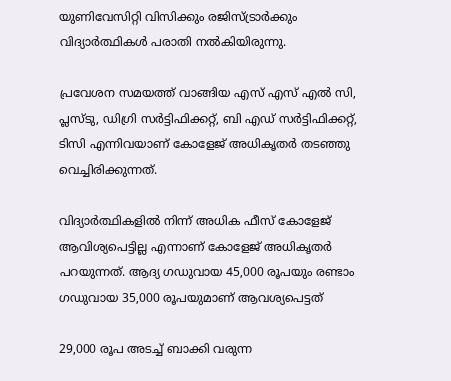യുണിവേസിറ്റി വിസിക്കും രജിസ്ട്രാര്‍ക്കും വിദ്യാര്‍ത്ഥികള്‍ പരാതി നല്‍കിയിരുന്നു.

പ്രവേശന സമയത്ത് വാങ്ങിയ എസ് എസ് എല്‍ സി, പ്ലസ്ടു, ഡിഗ്രി സര്‍ട്ടിഫിക്കറ്റ്, ബി എഡ് സര്‍ട്ടിഫിക്കറ്റ്, ടിസി എന്നിവയാണ് കോളേജ് അധികൃതര്‍ തടഞ്ഞു വെച്ചിരിക്കുന്നത്.

വിദ്യാര്‍ത്ഥികളില്‍ നിന്ന് അധിക ഫീസ് കോളേജ് ആവിശ്യപെട്ടില്ല എന്നാണ് കോളേജ് അധികൃതര്‍ പറയുന്നത്. ആദ്യ ഗഡുവായ 45,000 രൂപയും രണ്ടാം ഗഡുവായ 35,000 രൂപയുമാണ് ആവശ്യപെട്ടത്

29,000 രൂപ അടച്ച് ബാക്കി വരുന്ന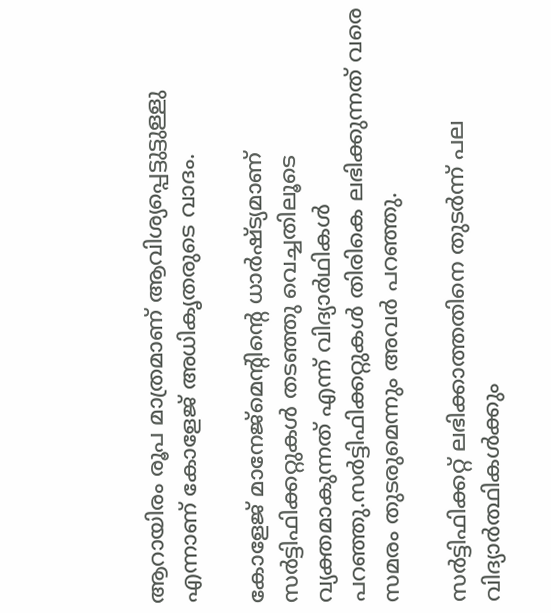ആറായിരം രൂപ മാത്രമാണ് ആവിശ്യപ്പെട്ടുട്ടുള്ളു എന്നാണ് കോളേജ് അധികൃതരുടെ വാദം.

കോളേജ് മാനേജ്‌മെന്റിന്റെ ധാര്‍ഷ്ട്യമാണ് സര്‍ട്ടിഫിക്കറ്റുകള്‍ തടഞ്ഞു വെച്ചതിലൂടെ വ്യക്തമാകുന്നത് എന്ന് വിദ്യാര്‍ഥികള്‍ പറഞ്ഞു.സര്‍ട്ടിഫിക്കറ്റുകള്‍ തിരികെ ലഭിക്കുന്നത് വരെ സമരം തുടരുമെന്നും അവര്‍ പറഞ്ഞു.

സര്‍ട്ടിഫിക്കറ്റ് ലഭിക്കാത്തതിനെ തുടര്‍ന്ന് പല വിദ്യാര്‍ത്ഥികള്‍ക്കും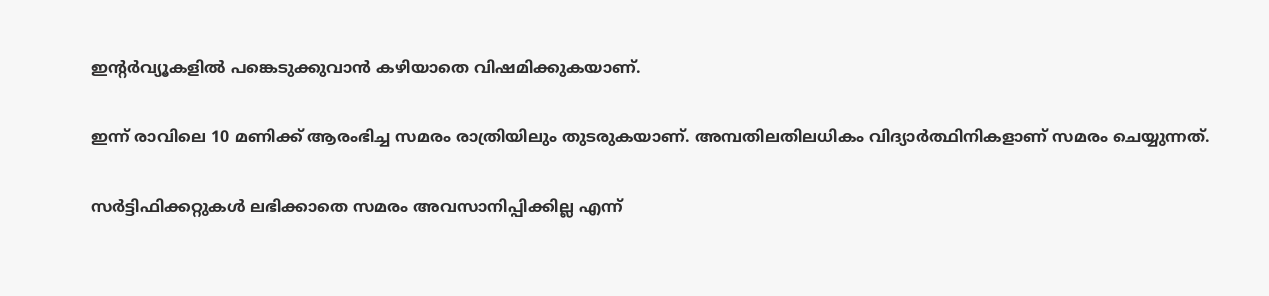ഇന്റര്‍വ്യൂകളില്‍ പങ്കെടുക്കുവാന്‍ കഴിയാതെ വിഷമിക്കുകയാണ്.

ഇന്ന് രാവിലെ 10 മണിക്ക് ആരംഭിച്ച സമരം രാത്രിയിലും തുടരുകയാണ്. അമ്പതിലതിലധികം വിദ്യാര്‍ത്ഥിനികളാണ് സമരം ചെയ്യുന്നത്.

സര്‍ട്ടിഫിക്കറ്റുകള്‍ ലഭിക്കാതെ സമരം അവസാനിപ്പിക്കില്ല എന്ന്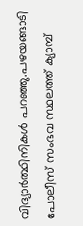വിദ്യാര്‍ത്ഥിനികള്‍ പറഞ്ഞു.പഴയങ്ങാടി പോലീസ് സംഭവ സ്ഥലത്ത് ക്യാമ്പ്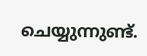ചെയ്യുന്നുണ്ട്.